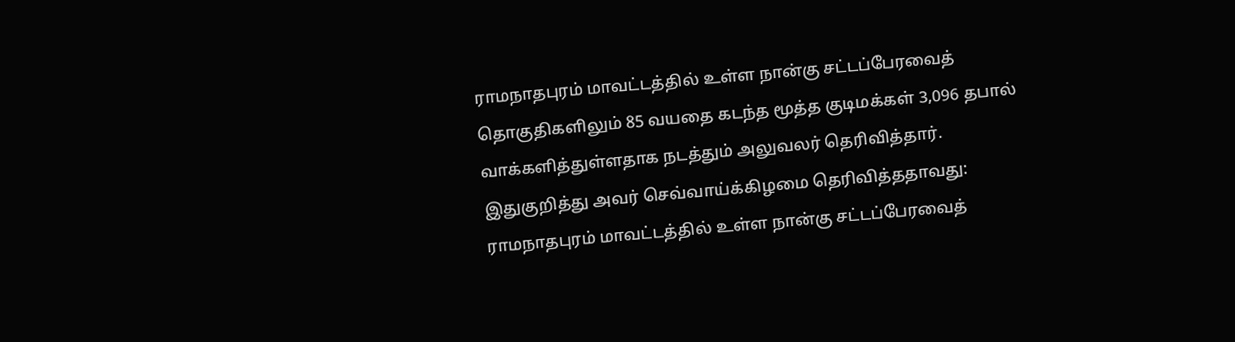ராமநாதபுரம் மாவட்டத்தில் உள்ள நான்கு சட்டப்பேரவைத் தொகுதிகளிலும் 85 வயதை கடந்த மூத்த குடிமக்கள் 3,096 தபால் வாக்களித்துள்ளதாக நடத்தும் அலுவலர் தெரிவித்தார்.
இதுகுறித்து அவர் செவ்வாய்க்கிழமை தெரிவித்ததாவது:
ராமநாதபுரம் மாவட்டத்தில் உள்ள நான்கு சட்டப்பேரவைத்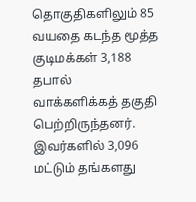தொகுதிகளிலும் 85 வயதை கடந்த மூத்த குடிமக்கள் 3,188 தபால் வாக்களிக்கத் தகுதி பெற்றிருந்தனர். இவர்களில் 3,096 மட்டும் தங்களது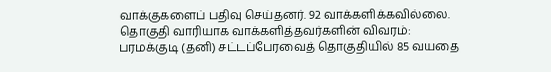வாக்குகளைப் பதிவு செய்தனர். 92 வாக்களிக்கவில்லை.
தொகுதி வாரியாக வாக்களித்தவர்களின் விவரம்:
பரமக்குடி (தனி) சட்டப்பேரவைத் தொகுதியில் 85 வயதை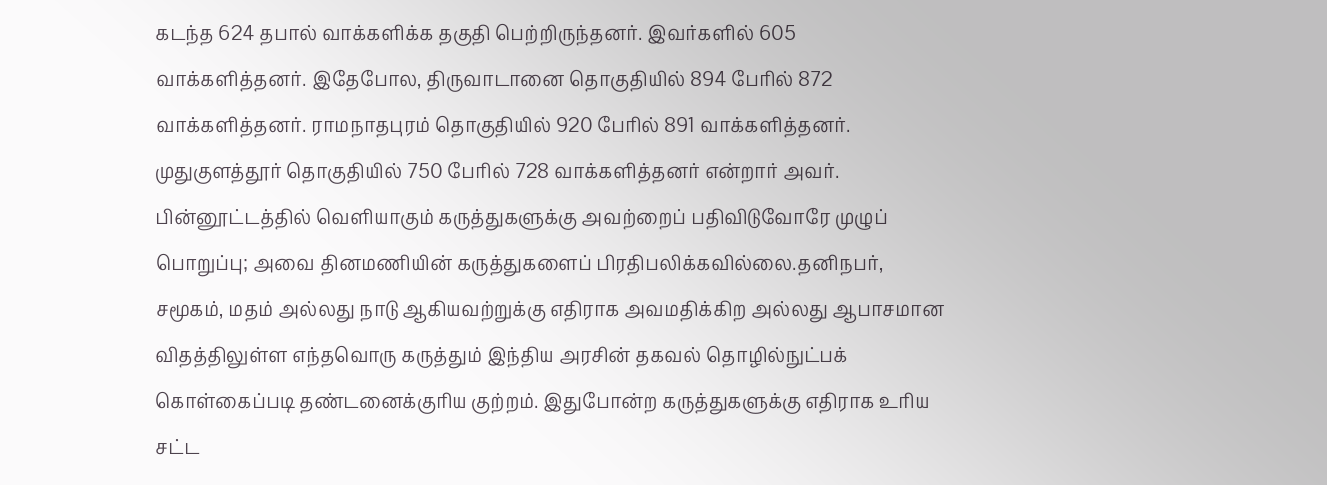கடந்த 624 தபால் வாக்களிக்க தகுதி பெற்றிருந்தனர். இவர்களில் 605 வாக்களித்தனர். இதேபோல, திருவாடானை தொகுதியில் 894 பேரில் 872 வாக்களித்தனர். ராமநாதபுரம் தொகுதியில் 920 பேரில் 891 வாக்களித்தனர். முதுகுளத்தூர் தொகுதியில் 750 பேரில் 728 வாக்களித்தனர் என்றார் அவர்.
பின்னூட்டத்தில் வெளியாகும் கருத்துகளுக்கு அவற்றைப் பதிவிடுவோரே முழுப் பொறுப்பு; அவை தினமணியின் கருத்துகளைப் பிரதிபலிக்கவில்லை.தனிநபர், சமூகம், மதம் அல்லது நாடு ஆகியவற்றுக்கு எதிராக அவமதிக்கிற அல்லது ஆபாசமான விதத்திலுள்ள எந்தவொரு கருத்தும் இந்திய அரசின் தகவல் தொழில்நுட்பக் கொள்கைப்படி தண்டனைக்குரிய குற்றம். இதுபோன்ற கருத்துகளுக்கு எதிராக உரிய சட்ட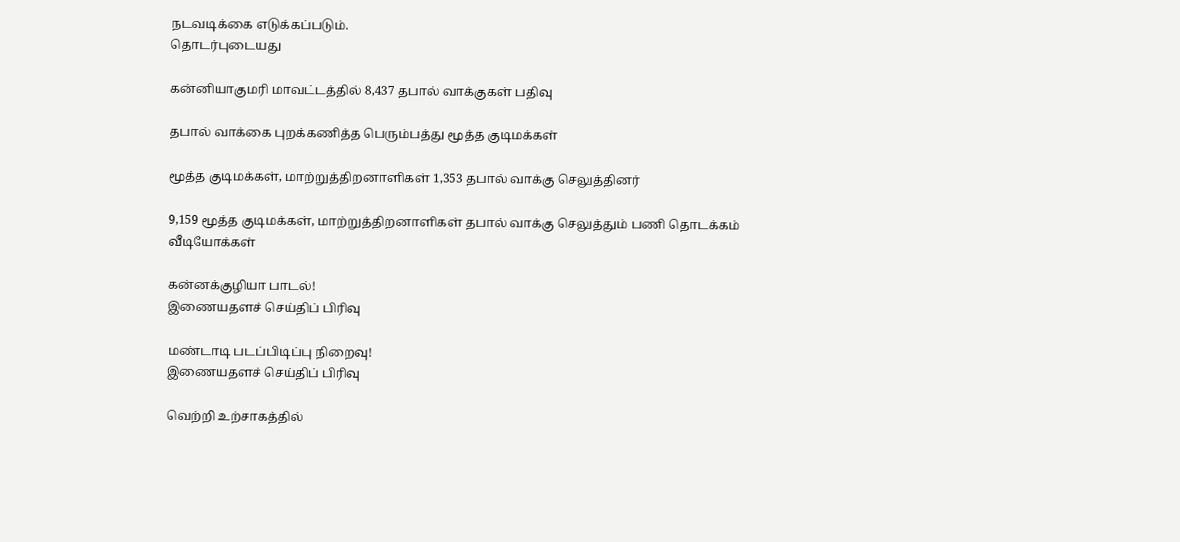நடவடிக்கை எடுக்கப்படும்.
தொடர்புடையது

கன்னியாகுமரி மாவட்டத்தில் 8,437 தபால் வாக்குகள் பதிவு

தபால் வாக்கை புறக்கணித்த பெரும்பத்து மூத்த குடிமக்கள்

மூத்த குடிமக்கள், மாற்றுத்திறனாளிகள் 1,353 தபால் வாக்கு செலுத்தினர்

9,159 மூத்த குடிமக்கள், மாற்றுத்திறனாளிகள் தபால் வாக்கு செலுத்தும் பணி தொடக்கம்
வீடியோக்கள்

கன்னக்குழியா பாடல்!
இணையதளச் செய்திப் பிரிவு

மண்டாடி படப்பிடிப்பு நிறைவு!
இணையதளச் செய்திப் பிரிவு

வெற்றி உற்சாகத்தில்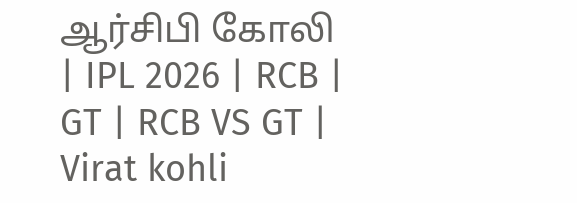ஆர்சிபி கோலி | IPL 2026 | RCB | GT | RCB VS GT | Virat kohli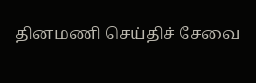தினமணி செய்திச் சேவை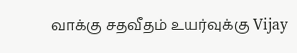வாக்கு சதவீதம் உயர்வுக்கு Vijay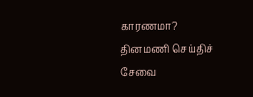காரணமா?
தினமணி செய்திச் சேவை